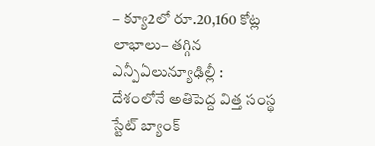– క్యూ2లో రూ.20,160 కోట్ల లాభాలు– తగ్గిన ఎన్పీఏలున్యూఢిల్లీ : దేశంలోనే అతిపెద్ద విత్త సంస్థ స్టేట్ బ్యాంక్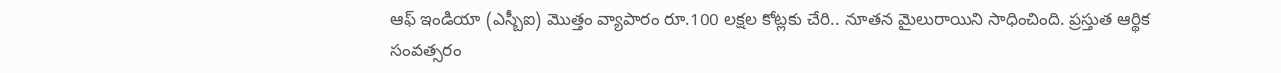ఆఫ్ ఇండియా (ఎస్బీఐ) మొత్తం వ్యాపారం రూ.100 లక్షల కోట్లకు చేరి.. నూతన మైలురాయిని సాధించింది. ప్రస్తుత ఆర్థిక సంవత్సరం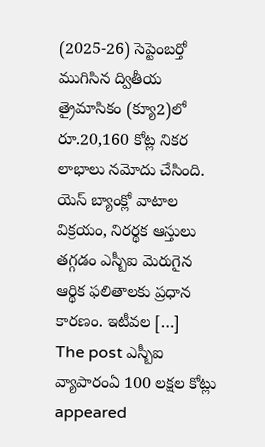(2025-26) సెప్టెంబర్తో ముగిసిన ద్వితీయ త్రైమాసికం (క్యూ2)లో రూ.20,160 కోట్ల నికర లాభాలు నమోదు చేసింది. యెస్ బ్యాంక్లో వాటాల విక్రయం, నిరర్థక ఆస్తులు తగ్గడం ఎస్బీఐ మెరుగైన ఆర్థిక ఫలితాలకు ప్రధాన కారణం. ఇటీవల […]
The post ఎస్బీఐ వ్యాపారంఏ 100 లక్షల కోట్లు appeared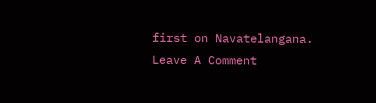first on Navatelangana.
Leave A Comment